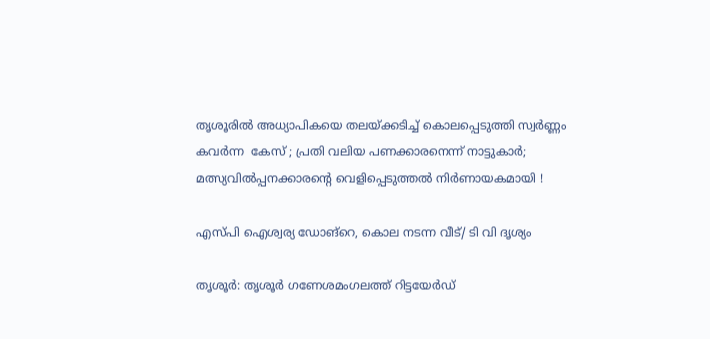തൃശൂരില്‍ അധ്യാപികയെ തലയ്ക്കടിച്ച് കൊലപ്പെടുത്തി സ്വർണ്ണം കവർന്ന  കേസ് ; പ്രതി വലിയ പണക്കാര‌നെന്ന് നാട്ടുകാർ; മത്സ്യവിൽപ്പനക്കാരന്റെ വെളിപ്പെടുത്തല്‍ നിര്‍ണായകമായി !

എസ്പി ഐശ്വര്യ ഡോങ്‌റെ, കൊല നടന്ന വീട്/ ടി വി ദൃശ്യം

തൃശൂര്‍: തൃശൂര്‍ ഗണേശമംഗലത്ത് റിട്ടയേര്‍ഡ്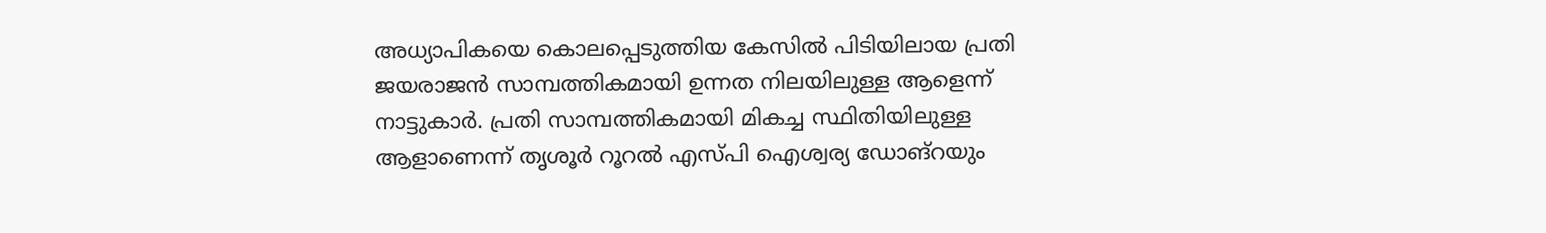അധ്യാപികയെ കൊലപ്പെടുത്തിയ കേസില്‍ പിടിയിലായ പ്രതി ജയരാജന്‍ സാമ്പത്തികമായി ഉന്നത നിലയിലുള്ള ആളെന്ന് നാട്ടുകാര്‍. പ്രതി സാമ്പത്തികമായി മികച്ച സ്ഥിതിയിലുള്ള ആളാണെന്ന് തൃശൂര്‍ റൂറല്‍ എസ്പി ഐശ്വര്യ ഡോങ്‌റയും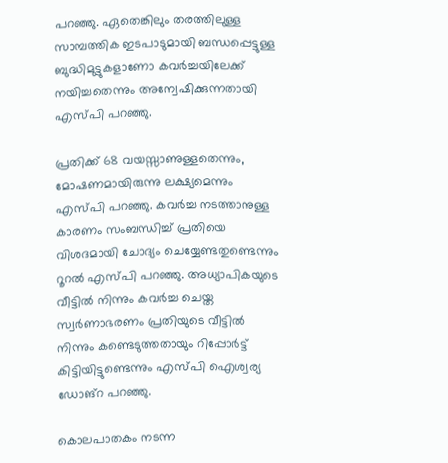പറഞ്ഞു. ഏതെങ്കിലും തരത്തിലുള്ള സാമ്പത്തിക ഇടപാടുമായി ബന്ധപ്പെട്ടുള്ള ബുദ്ധിമുട്ടുകളാണോ കവര്‍ച്ചയിലേക്ക് നയിച്ചതെന്നും അന്വേഷിക്കുന്നതായി എസ്പി പറഞ്ഞു.

പ്രതിക്ക് 68 വയസ്സാണുള്ളതെന്നും, മോഷണമായിരുന്നു ലക്ഷ്യമെന്നും എസ്പി പറഞ്ഞു. കവര്‍ച്ച നടത്താനുള്ള കാരണം സംബന്ധിച്ച് പ്രതിയെ വിശദമായി ചോദ്യം ചെയ്യേണ്ടതുണ്ടെന്നും റൂറല്‍ എസ്പി പറഞ്ഞു. അധ്യാപികയുടെ വീട്ടില്‍ നിന്നും കവര്‍ച്ച ചെയ്ത സ്വര്‍ണാഭരണം പ്രതിയുടെ വീട്ടില്‍ നിന്നും കണ്ടെടുത്തതായും റിപ്പോര്‍ട്ട് കിട്ടിയിട്ടുണ്ടെന്നും എസ്പി ഐശ്വര്യ ഡോങ്‌റ പറഞ്ഞു.

കൊലപാതകം നടന്ന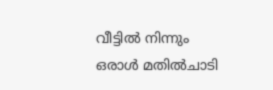വീട്ടില്‍ നിന്നും ഒരാള്‍ മതില്‍ചാടി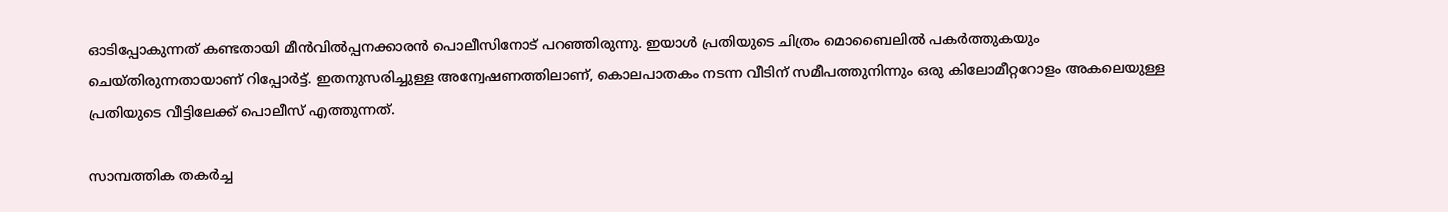ഓടിപ്പോകുന്നത് കണ്ടതായി മീന്‍വില്‍പ്പനക്കാരന്‍ പൊലീസിനോട് പറഞ്ഞിരുന്നു. ഇയാള്‍ പ്രതിയുടെ ചിത്രം മൊബൈലില്‍ പകര്‍ത്തുകയും ചെയ്തിരുന്നതായാണ് റിപ്പോര്‍ട്ട്. ഇതനുസരിച്ചുള്ള അന്വേഷണത്തിലാണ്, കൊലപാതകം നടന്ന വീടിന് സമീപത്തുനിന്നും ഒരു കിലോമീറ്ററോളം അകലെയുള്ള പ്രതിയുടെ വീട്ടിലേക്ക് പൊലീസ് എത്തുന്നത്.

സാമ്പത്തിക തകര്‍ച്ച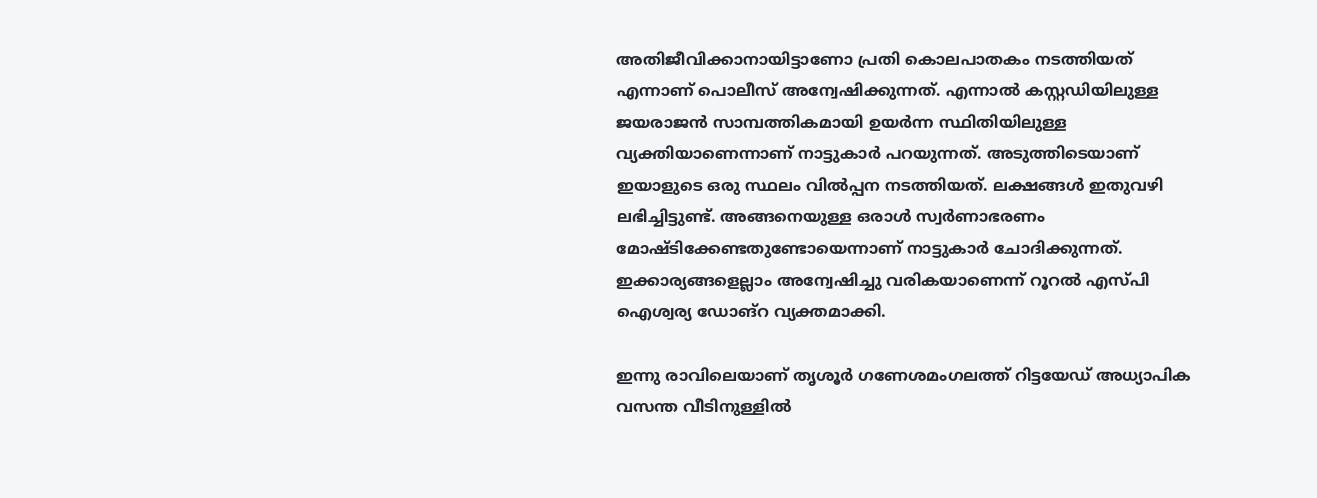അതിജീവിക്കാനായിട്ടാണോ പ്രതി കൊലപാതകം നടത്തിയത് എന്നാണ് പൊലീസ് അന്വേഷിക്കുന്നത്. എന്നാല്‍ കസ്റ്റഡിയിലുള്ള ജയരാജന്‍ സാമ്പത്തികമായി ഉയര്‍ന്ന സ്ഥിതിയിലുള്ള വ്യക്തിയാണെന്നാണ് നാട്ടുകാര്‍ പറയുന്നത്. അടുത്തിടെയാണ് ഇയാളുടെ ഒരു സ്ഥലം വില്‍പ്പന നടത്തിയത്. ലക്ഷങ്ങള്‍ ഇതുവഴി ലഭിച്ചിട്ടുണ്ട്. അങ്ങനെയുള്ള ഒരാള്‍ സ്വര്‍ണാഭരണം മോഷ്ടിക്കേണ്ടതുണ്ടോയെന്നാണ് നാട്ടുകാര്‍ ചോദിക്കുന്നത്. ഇക്കാര്യങ്ങളെല്ലാം അന്വേഷിച്ചു വരികയാണെന്ന് റൂറല്‍ എസ്പി ഐശ്വര്യ ഡോങ്‌റ വ്യക്തമാക്കി.

ഇന്നു രാവിലെയാണ് തൃശൂര്‍ ഗണേശമംഗലത്ത് റിട്ടയേഡ് അധ്യാപിക വസന്ത വീടിനുള്ളില്‍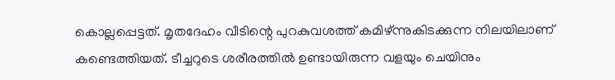കൊല്ലപ്പെട്ടത്. മൃതദേഹം വീടിന്റെ പുറകുവശത്ത് കമിഴ്ന്നുകിടക്കുന്ന നിലയിലാണ് കണ്ടെത്തിയത്. ടീച്ചറുടെ ശരീരത്തില്‍ ഉണ്ടായിരുന്ന വളയും ചെയിനും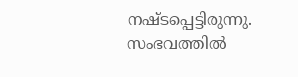നഷ്ടപ്പെട്ടിരുന്നു. സംഭവത്തില്‍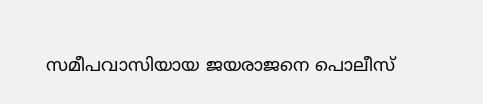സമീപവാസിയായ ജയരാജനെ പൊലീസ്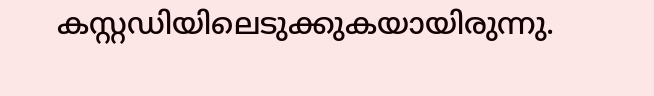കസ്റ്റഡിയിലെടുക്കുകയായിരുന്നു.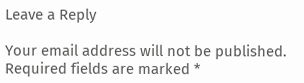Leave a Reply

Your email address will not be published. Required fields are marked *